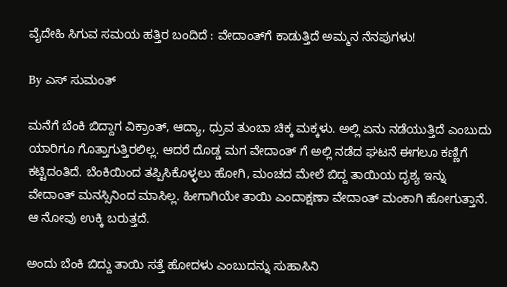ವೈದೇಹಿ ಸಿಗುವ ಸಮಯ ಹತ್ತಿರ ಬಂದಿದೆ : ವೇದಾಂತ್‌ಗೆ ಕಾಡುತ್ತಿದೆ ಅಮ್ಮನ ನೆನಪುಗಳು!

By ಎಸ್ ಸುಮಂತ್

ಮನೆಗೆ ಬೆಂಕಿ ಬಿದ್ದಾಗ ವಿಕ್ರಾಂತ್, ಆದ್ಯಾ, ಧ್ರುವ ತುಂಬಾ ಚಿಕ್ಕ ಮಕ್ಕಳು. ಅಲ್ಲಿ ಏನು ನಡೆಯುತ್ತಿದೆ ಎಂಬುದು ಯಾರಿಗೂ ಗೊತ್ತಾಗುತ್ತಿರಲಿಲ್ಲ. ಆದರೆ ದೊಡ್ಡ ಮಗ ವೇದಾಂತ್ ಗೆ ಅಲ್ಲಿ ನಡೆದ ಘಟನೆ ಈಗಲೂ ಕಣ್ಣಿಗೆ ಕಟ್ಟಿದಂತಿದೆ. ಬೆಂಕಿಯಿಂದ ತಪ್ಪಿಸಿಕೊಳ್ಳಲು ಹೋಗಿ, ಮಂಚದ ಮೇಲೆ ಬಿದ್ದ ತಾಯಿಯ ದೃಶ್ಯ ಇನ್ನು ವೇದಾಂತ್ ಮನಸ್ಸಿನಿಂದ ಮಾಸಿಲ್ಲ. ಹೀಗಾಗಿಯೇ ತಾಯಿ ಎಂದಾಕ್ಷಣಾ ವೇದಾಂತ್ ಮಂಕಾಗಿ ಹೋಗುತ್ತಾನೆ. ಆ ನೋವು ಉಕ್ಕಿ ಬರುತ್ತದೆ.

ಅಂದು ಬೆಂಕಿ ಬಿದ್ದು ತಾಯಿ ಸತ್ತೆ ಹೋದಳು ಎಂಬುದನ್ನು ಸುಹಾಸಿನಿ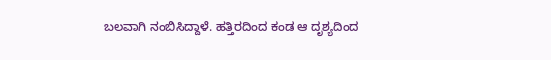ಬಲವಾಗಿ ನಂಬಿಸಿದ್ದಾಳೆ. ಹತ್ತಿರದಿಂದ ಕಂಡ ಆ ದೃಶ್ಯದಿಂದ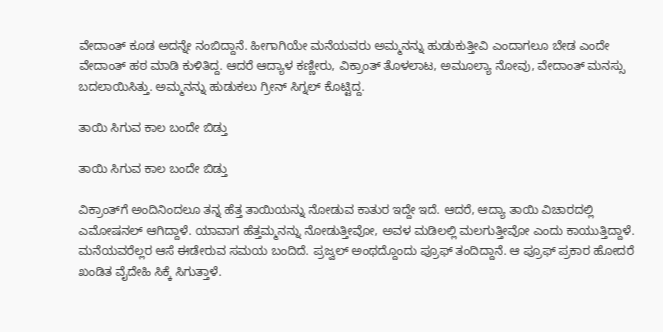ವೇದಾಂತ್ ಕೂಡ ಅದನ್ನೇ ನಂಬಿದ್ದಾನೆ. ಹೀಗಾಗಿಯೇ ಮನೆಯವರು ಅಮ್ಮನನ್ನು ಹುಡುಕುತ್ತೀವಿ ಎಂದಾಗಲೂ ಬೇಡ ಎಂದೇ ವೇದಾಂತ್ ಹಠ ಮಾಡಿ ಕುಳಿತಿದ್ದ. ಆದರೆ ಆದ್ಯಾಳ ಕಣ್ಣೀರು, ವಿಕ್ರಾಂತ್ ತೊಳಲಾಟ, ಅಮೂಲ್ಯಾ ನೋವು, ವೇದಾಂತ್ ಮನಸ್ಸು ಬದಲಾಯಿಸಿತ್ತು. ಅಮ್ಮನನ್ನು ಹುಡುಕಲು ಗ್ರೀನ್ ಸಿಗ್ನಲ್ ಕೊಟ್ಟಿದ್ದ.

ತಾಯಿ ಸಿಗುವ ಕಾಲ ಬಂದೇ ಬಿಡ್ತು

ತಾಯಿ ಸಿಗುವ ಕಾಲ ಬಂದೇ ಬಿಡ್ತು

ವಿಕ್ರಾಂತ್‌ಗೆ ಅಂದಿನಿಂದಲೂ ತನ್ನ ಹೆತ್ತ ತಾಯಿಯನ್ನು ನೋಡುವ ಕಾತುರ ಇದ್ದೇ ಇದೆ. ಆದರೆ, ಆದ್ಯಾ ತಾಯಿ ವಿಚಾರದಲ್ಲಿ ಎಮೋಷನಲ್ ಆಗಿದ್ದಾಳೆ. ಯಾವಾಗ ಹೆತ್ತಮ್ಮನನ್ನು ನೋಡುತ್ತೀವೋ, ಅವಳ ಮಡಿಲಲ್ಲಿ ಮಲಗುತ್ತೀವೋ ಎಂದು ಕಾಯುತ್ತಿದ್ದಾಳೆ. ಮನೆಯವರೆಲ್ಲರ ಆಸೆ ಈಡೇರುವ ಸಮಯ ಬಂದಿದೆ. ಪ್ರಜ್ವಲ್ ಅಂಥದ್ದೊಂದು ಪ್ರೂಫ್ ತಂದಿದ್ದಾನೆ. ಆ ಪ್ರೂಫ್ ಪ್ರಕಾರ ಹೋದರೆ ಖಂಡಿತ ವೈದೇಹಿ ಸಿಕ್ಕೆ ಸಿಗುತ್ತಾಳೆ.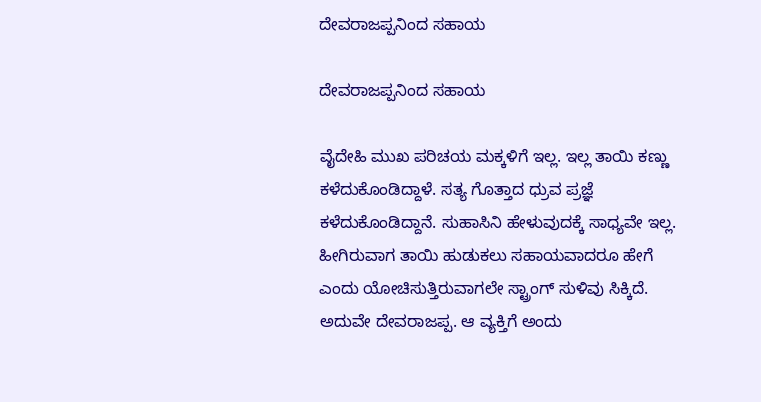ದೇವರಾಜಪ್ಪನಿಂದ ಸಹಾಯ

ದೇವರಾಜಪ್ಪನಿಂದ ಸಹಾಯ

ವೈದೇಹಿ ಮುಖ ಪರಿಚಯ ಮಕ್ಕಳಿಗೆ ಇಲ್ಲ. ಇಲ್ಲ ತಾಯಿ ಕಣ್ಣು ಕಳೆದುಕೊಂಡಿದ್ದಾಳೆ. ಸತ್ಯ ಗೊತ್ತಾದ ಧ್ರುವ ಪ್ರಜ್ಞೆ ಕಳೆದುಕೊಂಡಿದ್ದಾನೆ. ಸುಹಾಸಿನಿ ಹೇಳುವುದಕ್ಕೆ ಸಾಧ್ಯವೇ ಇಲ್ಲ. ಹೀಗಿರುವಾಗ ತಾಯಿ ಹುಡುಕಲು ಸಹಾಯವಾದರೂ ಹೇಗೆ ಎಂದು ಯೋಚಿಸುತ್ತಿರುವಾಗಲೇ ಸ್ಟ್ರಾಂಗ್ ಸುಳಿವು ಸಿಕ್ಕಿದೆ. ಅದುವೇ ದೇವರಾಜಪ್ಪ. ಆ ವ್ಯಕ್ತಿಗೆ ಅಂದು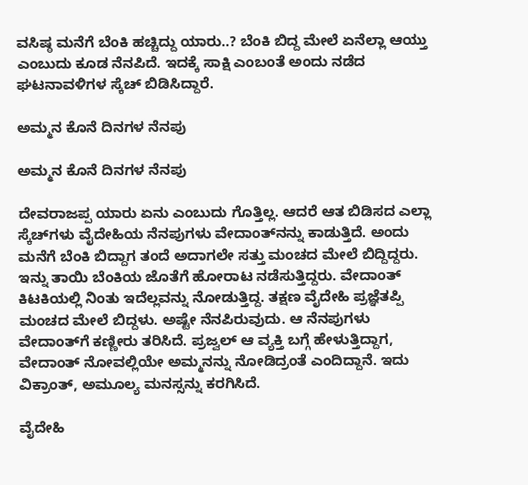ವಸಿಷ್ಠ ಮನೆಗೆ ಬೆಂಕಿ ಹಚ್ಚಿದ್ದು ಯಾರು..? ಬೆಂಕಿ ಬಿದ್ದ ಮೇಲೆ ಏನೆಲ್ಲಾ ಆಯ್ತು ಎಂಬುದು ಕೂಡ ನೆನಪಿದೆ. ಇದಕ್ಕೆ ಸಾಕ್ಷಿ ಎಂಬಂತೆ ಅಂದು ನಡೆದ ಘಟನಾವಳಿಗಳ ಸ್ಕೆಚ್ ಬಿಡಿಸಿದ್ದಾರೆ.

ಅಮ್ಮನ ಕೊನೆ ದಿನಗಳ ನೆನಪು

ಅಮ್ಮನ ಕೊನೆ ದಿನಗಳ ನೆನಪು

ದೇವರಾಜಪ್ಪ ಯಾರು ಏನು ಎಂಬುದು ಗೊತ್ತಿಲ್ಲ. ಆದರೆ ಆತ ಬಿಡಿಸದ ಎಲ್ಲಾ ಸ್ಕೆಚ್‌ಗಳು ವೈದೇಹಿಯ ನೆನಪುಗಳು ವೇದಾಂತ್‌ನನ್ನು ಕಾಡುತ್ತಿದೆ. ಅಂದು ಮನೆಗೆ ಬೆಂಕಿ ಬಿದ್ದಾಗ ತಂದೆ ಅದಾಗಲೇ ಸತ್ತು ಮಂಚದ ಮೇಲೆ ಬಿದ್ದಿದ್ದರು. ಇನ್ನು ತಾಯಿ ಬೆಂಕಿಯ ಜೊತೆಗೆ ಹೋರಾಟ ನಡೆಸುತ್ತಿದ್ದರು. ವೇದಾಂತ್ ಕಿಟಕಿಯಲ್ಲಿ ನಿಂತು ಇದೆಲ್ಲವನ್ನು ನೋಡುತ್ತಿದ್ದ. ತಕ್ಷಣ ವೈದೇಹಿ ಪ್ರಜ್ಞೆತಪ್ಪಿ ಮಂಚದ ಮೇಲೆ ಬಿದ್ದಳು. ಅಷ್ಟೇ ನೆನಪಿರುವುದು. ಆ ನೆನಪುಗಳು ವೇದಾಂತ್‌ಗೆ ಕಣ್ಣೀರು ತರಿಸಿದೆ. ಪ್ರಜ್ವಲ್ ಆ ವ್ಯಕ್ತಿ ಬಗ್ಗೆ ಹೇಳುತ್ತಿದ್ದಾಗ, ವೇದಾಂತ್ ನೋವಲ್ಲಿಯೇ ಅಮ್ಮನನ್ನು ನೋಡಿದ್ರಂತೆ ಎಂದಿದ್ದಾನೆ. ಇದು ವಿಕ್ರಾಂತ್, ಅಮೂಲ್ಯ ಮನಸ್ಸನ್ನು ಕರಗಿಸಿದೆ.

ವೈದೇಹಿ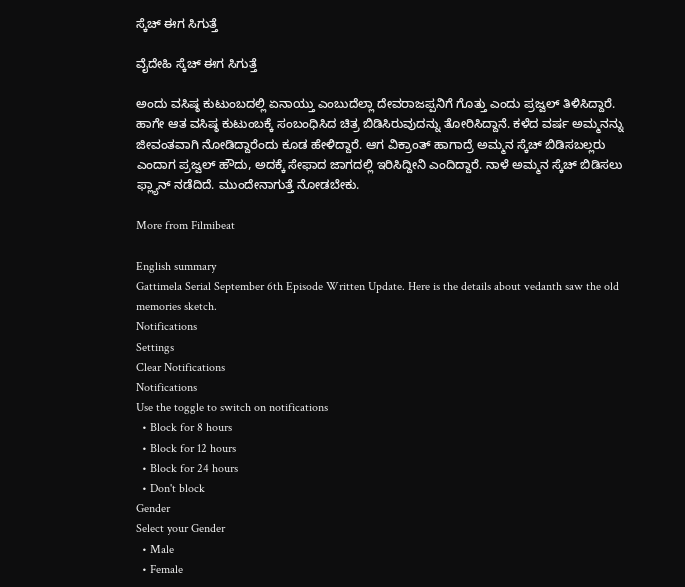ಸ್ಕೆಚ್ ಈಗ ಸಿಗುತ್ತೆ

ವೈದೇಹಿ ಸ್ಕೆಚ್ ಈಗ ಸಿಗುತ್ತೆ

ಅಂದು ವಸಿಷ್ಠ ಕುಟುಂಬದಲ್ಲಿ ಏನಾಯ್ತು ಎಂಬುದೆಲ್ಲಾ ದೇವರಾಜಪ್ಪನಿಗೆ ಗೊತ್ತು ಎಂದು ಪ್ರಜ್ವಲ್ ತಿಳಿಸಿದ್ದಾರೆ. ಹಾಗೇ ಆತ ವಸಿಷ್ಠ ಕುಟುಂಬಕ್ಕೆ ಸಂಬಂಧಿಸಿದ ಚಿತ್ರ ಬಿಡಿಸಿರುವುದನ್ನು ತೋರಿಸಿದ್ದಾನೆ. ಕಳೆದ ವರ್ಷ ಅಮ್ಮನನ್ನು ಜೀವಂತವಾಗಿ ನೋಡಿದ್ದಾರೆಂದು ಕೂಡ ಹೇಳಿದ್ದಾರೆ. ಆಗ ವಿಕ್ರಾಂತ್ ಹಾಗಾದ್ರೆ ಅಮ್ಮನ ಸ್ಕೆಚ್ ಬಿಡಿಸಬಲ್ಲರು ಎಂದಾಗ ಪ್ರಜ್ವಲ್ ಹೌದು, ಅದಕ್ಕೆ ಸೇಫಾದ ಜಾಗದಲ್ಲಿ ಇರಿಸಿದ್ದೀನಿ ಎಂದಿದ್ದಾರೆ. ನಾಳೆ ಅಮ್ಮನ ಸ್ಕೆಚ್ ಬಿಡಿಸಲು ಫ್ಲ್ಯಾನ್ ನಡೆದಿದೆ. ಮುಂದೇನಾಗುತ್ತೆ ನೋಡಬೇಕು.

More from Filmibeat

English summary
Gattimela Serial September 6th Episode Written Update. Here is the details about vedanth saw the old memories sketch.
Notifications
Settings
Clear Notifications
Notifications
Use the toggle to switch on notifications
  • Block for 8 hours
  • Block for 12 hours
  • Block for 24 hours
  • Don't block
Gender
Select your Gender
  • Male
  • Female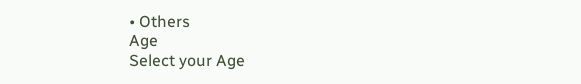• Others
Age
Select your Age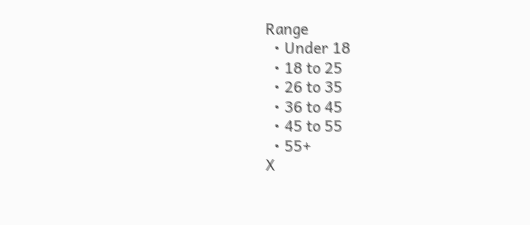Range
  • Under 18
  • 18 to 25
  • 26 to 35
  • 36 to 45
  • 45 to 55
  • 55+
X